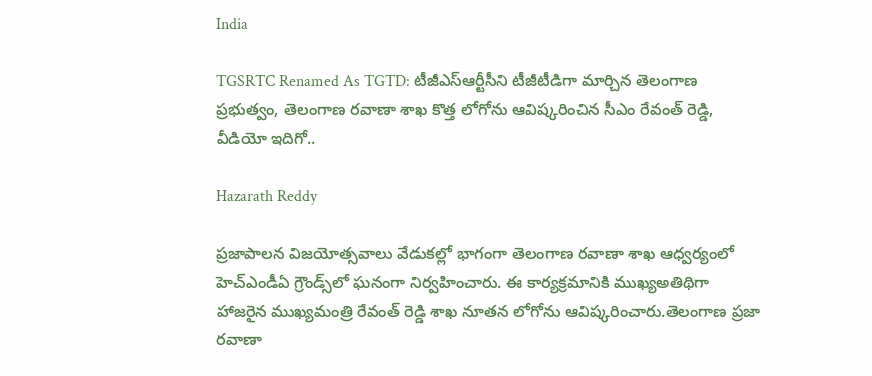India

TGSRTC Renamed As TGTD: టీజీఎస్ఆర్టీసీని టీజీటీడిగా మార్చిన తెలంగాణ ప్రభుత్వం, తెలంగాణ రవాణా శాఖ కొత్త లోగోను ఆవిష్కరించిన సీఎం రేవంత్ రెడ్డి, వీడియో ఇదిగో..

Hazarath Reddy

ప్రజాపాలన విజయోత్సవాలు వేడుకల్లో భాగంగా తెలంగాణ రవాణా శాఖ ఆధ్వర్యంలో హెచ్‌ఎండీఏ గ్రౌండ్స్‌లో ఘనంగా నిర్వహించారు. ఈ కార్యక్రమానికి ముఖ్యఅతిథిగా హాజరైన ముఖ్యమంత్రి రేవంత్ రెడ్డి శాఖ నూతన లోగోను ఆవిష్కరించారు.తెలంగాణ ప్రజా రవాణా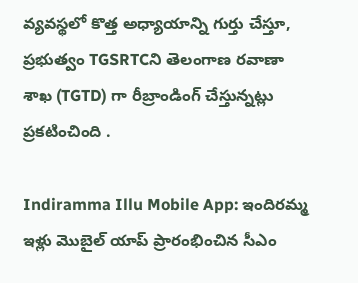వ్యవస్థలో కొత్త అధ్యాయాన్ని గుర్తు చేస్తూ, ప్రభుత్వం TGSRTCని తెలంగాణ రవాణా శాఖ (TGTD) గా రీబ్రాండింగ్ చేస్తున్నట్లు ప్రకటించింది .

Indiramma Illu Mobile App: ఇందిరమ్మ ఇళ్లు మొబైల్ యాప్ ప్రారంభించిన సీఎం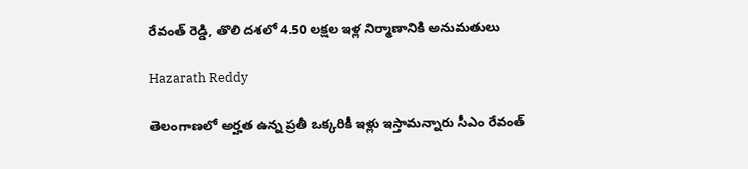రేవంత్ రెడ్డి, తొలి దశలో 4.50 లక్షల ఇళ్ల నిర్మాణానికి అనుమతులు

Hazarath Reddy

తెలంగాణలో అర్హత ఉన్న ప్రతీ ఒక్కరికీ ఇళ్లు ఇస్తామన్నారు సీఎం రేవంత్‌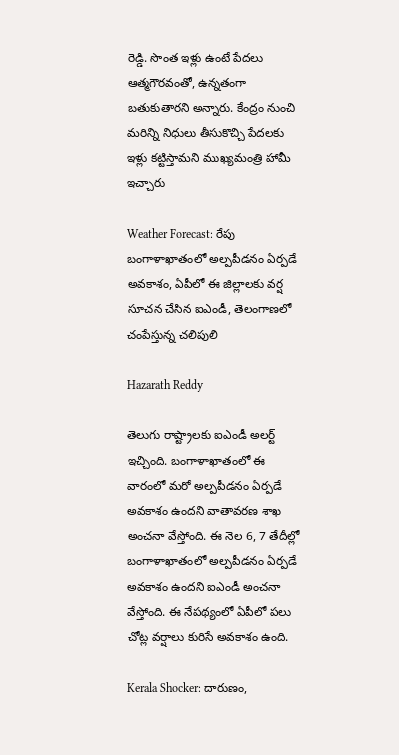రెడ్డి. సొంత ఇళ్లు ఉంటే పేదలు ఆత్మగౌరవంతో, ఉన్నతంగా బతుకుతారని అన్నారు. కేంద్రం నుంచి మరిన్ని నిధులు తీసుకొచ్చి పేదలకు ఇళ్లు కట్టిస్తామని ముఖ్యమంత్రి హామీ ఇచ్చారు

Weather Forecast: రేపు బంగాళాఖాతంలో అల్పపీడనం ఏర్పడే అవకాశం, ఏపీలో ఈ జిల్లాలకు వర్ష సూచన చేసిన ఐఎండీ, తెలంగాణలో చంపేస్తున్న చలిపులి

Hazarath Reddy

తెలుగు రాష్ట్రాలకు ఐఎండీ అలర్ట్ ఇచ్చింది. బంగాళాఖాతంలో ఈ వారంలో మరో అల్పపీడనం ఏర్పడే అవకాశం ఉందని వాతావరణ శాఖ అంచనా వేస్తోంది. ఈ నెల 6, 7 తేదీల్లో బంగాళాఖాతంలో అల్పపీడనం ఏర్పడే అవకాశం ఉందని ఐఎండీ అంచనా వేస్తోంది. ఈ నేపథ్యంలో ఏపీలో పలు చోట్ల వర్షాలు కురిసే అవకాశం ఉంది.

Kerala Shocker: దారుణం,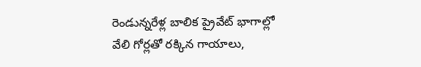రెండున్నరేళ్ల బాలిక ప్రైవేట్ భాగాల్లో వేలి గోర్లతో రక్కిన గాయాలు,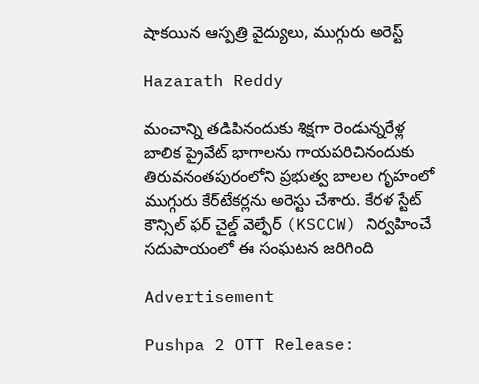షాకయిన ఆస్పత్రి వైద్యులు, ముగ్గురు అరెస్ట్

Hazarath Reddy

మంచాన్ని తడిపినందుకు శిక్షగా రెండున్నరేళ్ల బాలిక ప్రైవేట్ భాగాలను గాయపరిచినందుకు తిరువనంతపురంలోని ప్రభుత్వ బాలల గృహంలో ముగ్గురు కేర్‌టేకర్లను అరెస్టు చేశారు. కేరళ స్టేట్ కౌన్సిల్ ఫర్ చైల్డ్ వెల్ఫేర్ (KSCCW) నిర్వహించే సదుపాయంలో ఈ సంఘటన జరిగింది

Advertisement

Pushpa 2 OTT Release: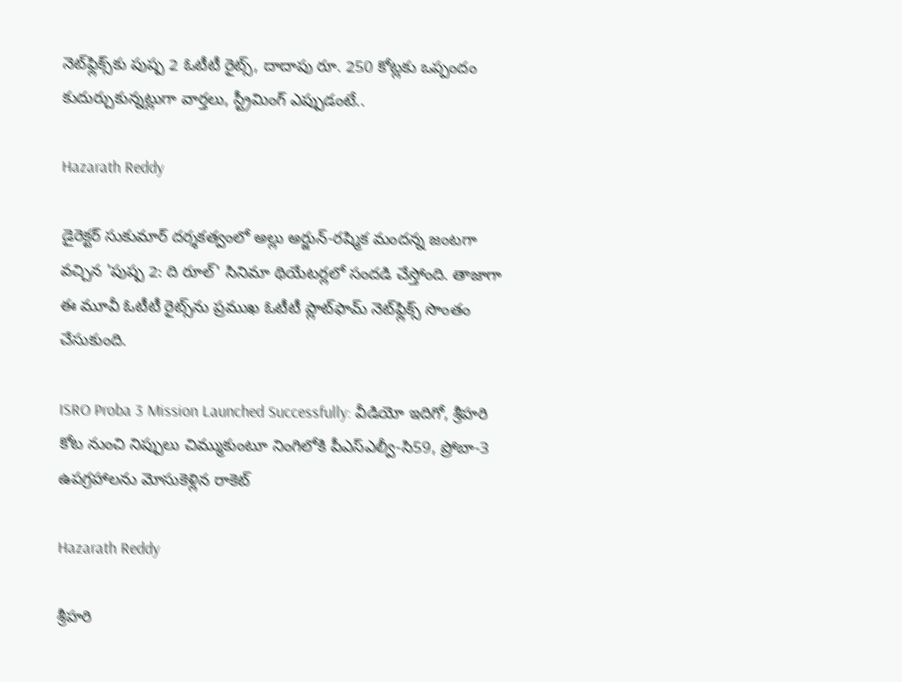నెట్‌ఫ్లిక్స్‌కు పుష్ప 2 ఓటీటీ రైట్స్, దాదాపు రూ. 250 కోట్లకు ఒప్పందం కుదుర్చుకున్నట్లుగా వార్తలు, స్ట్రీమింగ్ ఎప్పుడంటే..

Hazarath Reddy

డైరెక్ట‌ర్ సుకుమార్ ద‌ర్శ‌క‌త్వంలో అల్లు అర్జున్‌-ర‌ష్మిక మంద‌న్న జంట‌గా వ‌చ్చిన 'పుష్ప 2: ది రూల్' సినిమా థియేట‌ర్ల‌లో సంద‌డి చేస్తోంది. తాజాగా ఈ మూవీ ఓటీటీ రైట్స్‌ను ప్ర‌ముఖ ఓటీటీ ప్లాట్‌ఫామ్ నెట్‌ఫ్లిక్స్ సొంతం చేసుకుంది.

ISRO Proba 3 Mission Launched Successfully: వీడియో ఇదిగో, శ్రీహరి కోట నుంచి నిప్పులు చిమ్ముకుంటూ నింగిలోకి పీఎస్ఎల్వీ-సి59, ప్రోబా-3 ఉపగ్రహాలను మోసుకెళ్లిన రాకెట్

Hazarath Reddy

శ్రీహరి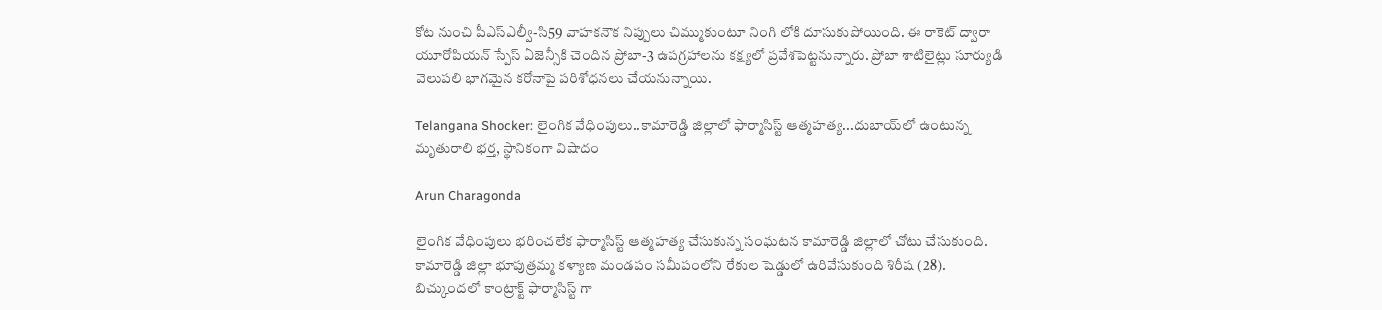కోట నుంచి పీఎస్ఎల్వీ-సి59 వాహకనౌక నిప్పులు చిమ్ముకుంటూ నింగి లోకి దూసుకుపోయింది. ఈ రాకెట్ ద్వారా యూరోపియన్ స్పేస్ ఏజెన్సీకి చెందిన ప్రోబా-3 ఉపగ్రహాలను కక్ష్యలో ప్రవేశపెట్టనున్నారు. ప్రోబా శాటిలైట్లు సూర్యుడి వెలుపలి భాగమైన కరోనాపై పరిశోధనలు చేయనున్నాయి.

Telangana Shocker: లైంగిక వేధింపులు..కామారెడ్డి జిల్లాలో ఫార్మాసిస్ట్ ఆత్మహత్య...దుబాయ్‌లో ఉంటున్న మృతురాలి భర్త, స్థానికంగా విషాదం

Arun Charagonda

లైంగిక వేధింపులు భరించలేక ఫార్మాసిస్ట్ ఆత్మహత్య చేసుకున్న సంఘటన కామారెడ్డి జిల్లాలో చోటు చేసుకుంది. కామారెడ్డి జిల్లా భూపుత్రమ్మ కళ్యాణ మండపం సమీపంలోని రేకుల షెడ్డులో ఉరివేసుకుంది శిరీష (28). బిచ్కుందలో కాంట్రాక్ట్ ఫార్మాసిస్ట్ గా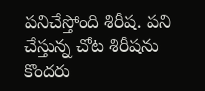పనిచేస్తోంది శిరీష. పని చేస్తున్న చోట శిరీషను కొందరు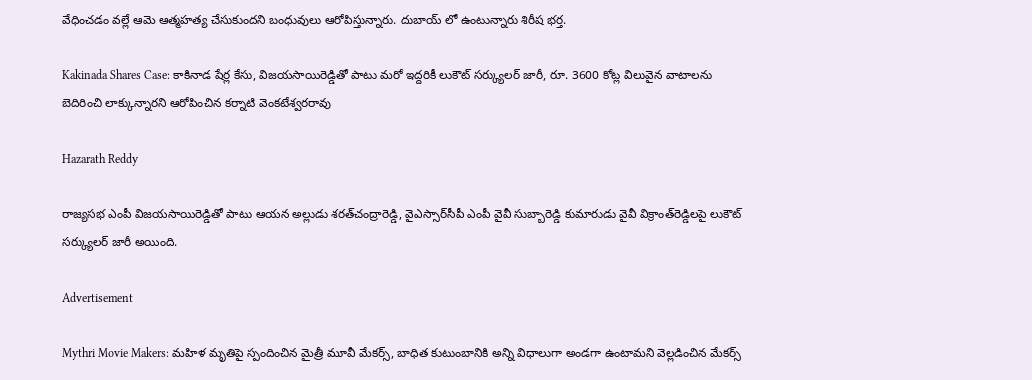వేధించడం వల్లే ఆమె ఆత్మహత్య చేసుకుందని బంధువులు ఆరోపిస్తున్నారు. దుబాయ్ లో ఉంటున్నారు శిరీష భర్త.

Kakinada Shares Case: కాకినాడ షేర్ల కేసు, విజయసాయిరెడ్డితో పాటు మరో ఇద్దరికీ లుకౌట్‌ సర్క్యులర్‌ జారీ, రూ. 3600 కోట్ల విలువైన వాటాల‌ను బెదిరించి లాక్కున్నారని ఆరోపించిన క‌ర్నాటి వెంకటేశ్వ‌ర‌రావు

Hazarath Reddy

రాజ్యసభ ఎంపీ విజయసాయిరెడ్డితో పాటు ఆయన అల్లుడు శరత్‌చంద్రారెడ్డి, వైఎస్సార్‌సీపీ ఎంపీ వైవీ సుబ్బారెడ్డి కుమారుడు వైవీ విక్రాంత్‌రెడ్డిలపై లుకౌట్‌ సర్క్యులర్‌ జారీ అయింది.

Advertisement

Mythri Movie Makers: మహిళ మృతిపై స్పందించిన మైత్రీ మూవీ మేకర్స్, బాధిత కుటుంబానికి అన్ని విధాలుగా అండగా ఉంటామని వెల్లడించిన మేకర్స్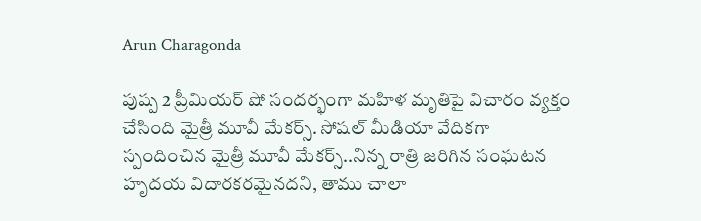Arun Charagonda

పుష్ప 2 ప్రీమియర్ షో సందర్భంగా మహిళ మృతిపై విచారం వ్యక్తం చేసింది మైత్రీ మూవీ మేకర్స్. సోషల్ మీడియా వేదికగా స్పందించిన మైత్రీ మూవీ మేకర్స్..నిన్న రాత్రి జరిగిన సంఘటన హృదయ విదారకరమైనదని, తాము చాలా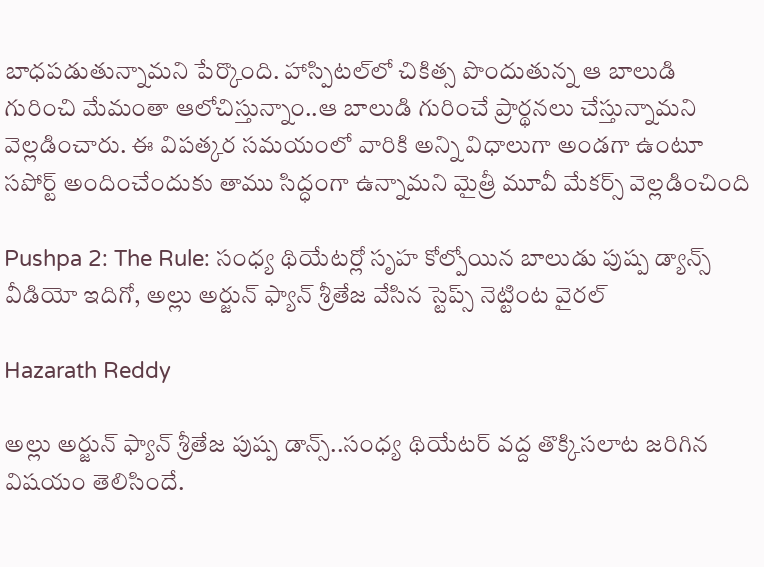బాధపడుతున్నామని పేర్కొంది. హాస్పిటల్‌లో చికిత్స పొందుతున్న ఆ బాలుడి గురించి మేమంతా ఆలోచిస్తున్నాం..ఆ బాలుడి గురించే ప్రార్థనలు చేస్తున్నామని వెల్లడించారు. ఈ విపత్కర సమయంలో వారికి అన్ని విధాలుగా అండగా ఉంటూ సపోర్ట్ అందించేందుకు తాము సిద్ధంగా ఉన్నామని మైత్రీ మూవీ మేకర్స్ వెల్లడించింది

Pushpa 2: The Rule: సంధ్య థియేటర్లో సృహ కోల్పోయిన బాలుడు పుష్ప డ్యాన్స్ వీడియో ఇదిగో, అల్లు అర్జున్ ఫ్యాన్ శ్రీతేజ వేసిన స్టెప్స్ నెట్టింట వైరల్

Hazarath Reddy

అల్లు అర్జున్ ఫ్యాన్ శ్రీతేజ పుష్ప డాన్స్..సంధ్య థియేటర్‌ వద్ద తొక్కిసలాట జరిగిన విషయం తెలిసిందే.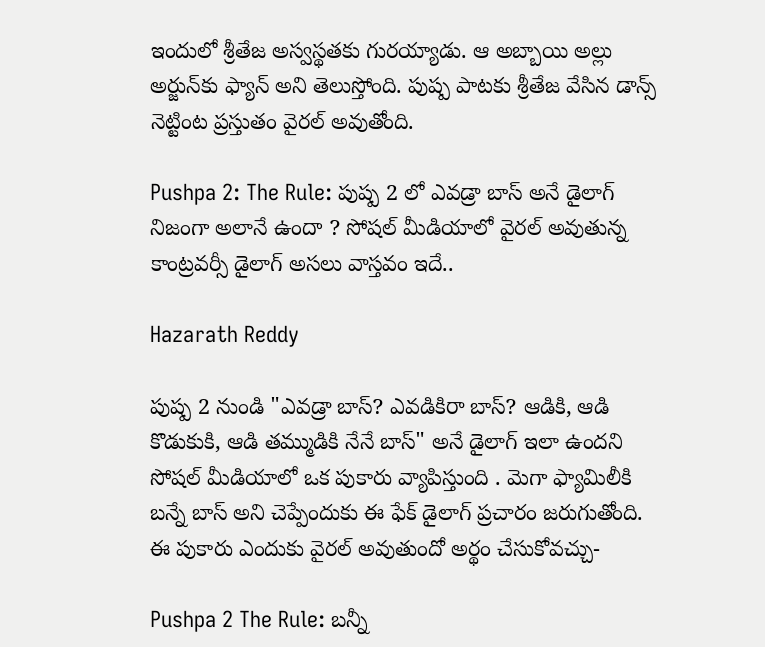ఇందులో శ్రీతేజ అస్వస్థతకు గురయ్యాడు. ఆ అబ్బాయి అల్లు అర్జున్‌కు ఫ్యాన్ అని తెలుస్తోంది. పుష్ప పాటకు శ్రీతేజ వేసిన డాన్స్ నెట్టింట ప్రస్తుతం వైరల్ అవుతోంది.

Pushpa 2: The Rule: పుష్ప 2 లో ఎవడ్రా బాస్ అనే డైలాగ్‌ నిజంగా అలానే ఉందా ? సోషల్ మీడియాలో వైరల్ అవుతున్న కాంట్రవర్సీ డైలాగ్ అసలు వాస్తవం ఇదే..

Hazarath Reddy

పుష్ప 2 నుండి "ఎవడ్రా బాస్? ఎవడికిరా బాస్? ఆడికి, ఆడి కొడుకుకి, ఆడి తమ్ముడికి నేనే బాస్" అనే డైలాగ్ ఇలా ఉందని సోషల్ మీడియాలో ఒక పుకారు వ్యాపిస్తుంది . మెగా ఫ్యామిలీకి బన్నే బాస్ అని చెప్పేందుకు ఈ ఫేక్ డైలాగ్ ప్రచారం జరుగుతోంది. ఈ పుకారు ఎందుకు వైరల్ అవుతుందో అర్థం చేసుకోవచ్చు-

Pushpa 2 The Rule: బన్నీ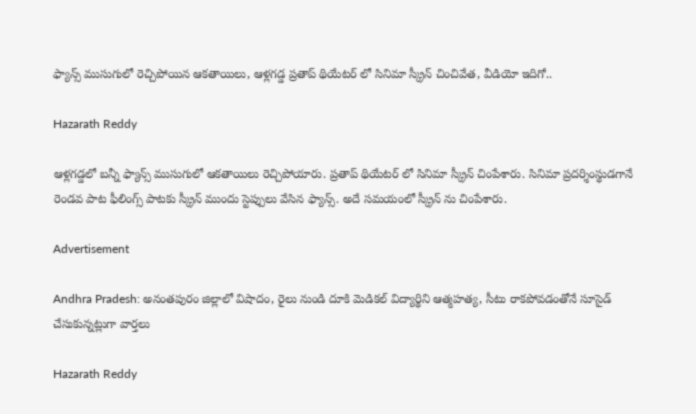ఫ్యాన్స్ ముసుగులో రెచ్చిపోయిన ఆకతాయిలు, ఆళ్లగడ్డ ప్రతాప్ థియేటర్ లో సినిమా స్క్రీన్ చించివేత, వీడియో ఇదిగో..

Hazarath Reddy

ఆళ్లగడ్డలో బన్నీ ఫ్యాన్స్ ముసుగులో ఆకతాయిలు రెచ్చిపోయారు. ప్రతాప్ థియేటర్ లో సినిమా స్క్రీన్ చింపేశారు. సినిమా ప్రదర్శింస్థుడగానే రెండవ పాట ఫీలింగ్స్ పాటకు స్క్రీన్ ముందు స్టెప్పులు వేసిన ఫ్యాన్స్. అదే సమయంలో స్క్రీన్ ను చింపేశారు.

Advertisement

Andhra Pradesh: అనంతపురం జిల్లాలో విషాదం, రైలు నుండి దూకి మెడికల్ విద్యార్థిని ఆత్మహత్య, సీటు రాకపోవడంతోనే సూసైడ్ చేసుకున్నట్లుగా వార్తలు

Hazarath Reddy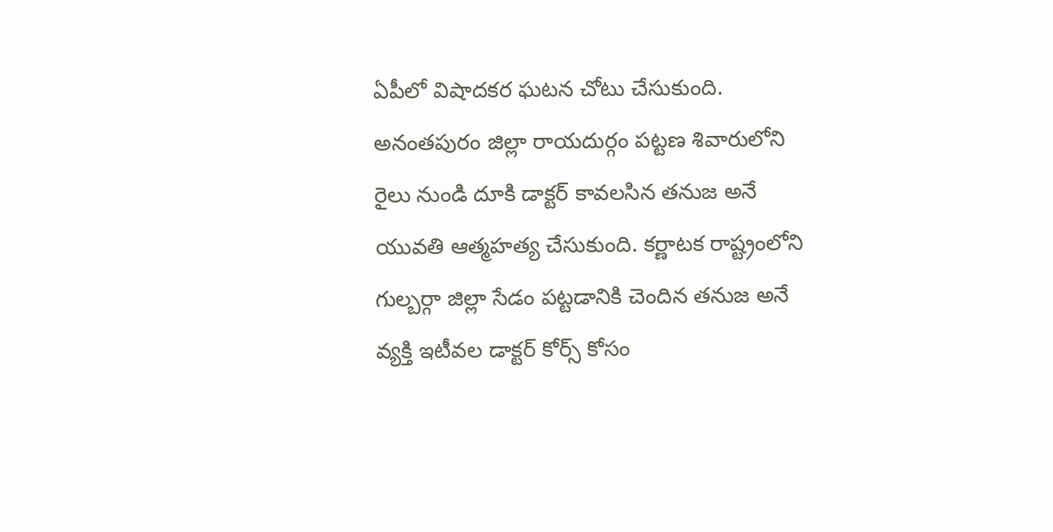ఏపీలో విషాదకర ఘటన చోటు చేసుకుంది. అనంతపురం జిల్లా రాయదుర్గం పట్టణ శివారులోని రైలు నుండి దూకి డాక్టర్ కావలసిన తనుజ అనే యువతి ఆత్మహత్య చేసుకుంది. కర్ణాటక రాష్ట్రంలోని గుల్బర్గా జిల్లా సేడం పట్టడానికి చెందిన తనుజ అనే వ్యక్తి ఇటీవల డాక్టర్ కోర్స్ కోసం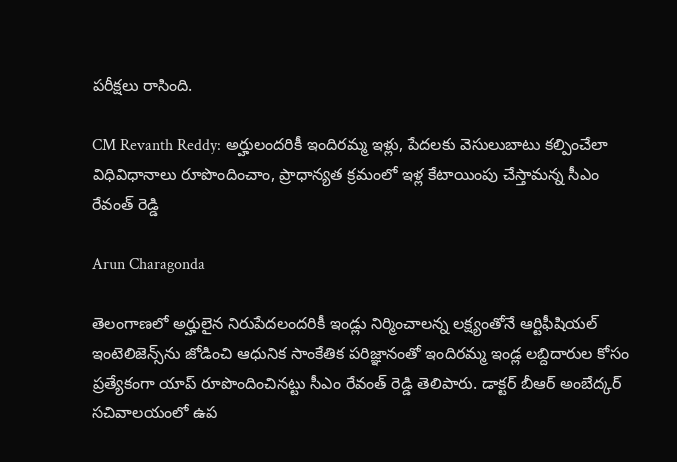పరీక్షలు రాసింది.

CM Revanth Reddy: అర్హులందరికీ ఇందిరమ్మ ఇళ్లు, పేదలకు వెసులుబాటు కల్పించేలా విధివిధానాలు రూపొందించాం, ప్రాధాన్యత క్రమంలో ఇళ్ల కేటాయింపు చేస్తామన్న సీఎం రేవంత్ రెడ్డి

Arun Charagonda

తెలంగాణలో అర్హులైన నిరుపేదలందరికీ ఇండ్లు నిర్మించాలన్న లక్ష్యంతోనే ఆర్టిఫీషియల్ ఇంటెలిజెన్స్‌ను జోడించి ఆధునిక సాంకేతిక పరిజ్ఞానంతో ఇందిరమ్మ ఇండ్ల లబ్దిదారుల కోసం ప్రత్యేకంగా యాప్ రూపొందించినట్టు సీఎం రేవంత్ రెడ్డి తెలిపారు. డాక్టర్ బీఆర్ అంబేద్కర్ సచివాలయంలో ఉప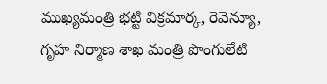ముఖ్యమంత్రి భట్టి విక్రమార్క, రెవెన్యూ, గృహ నిర్మాణ శాఖ మంత్రి పొంగులేటి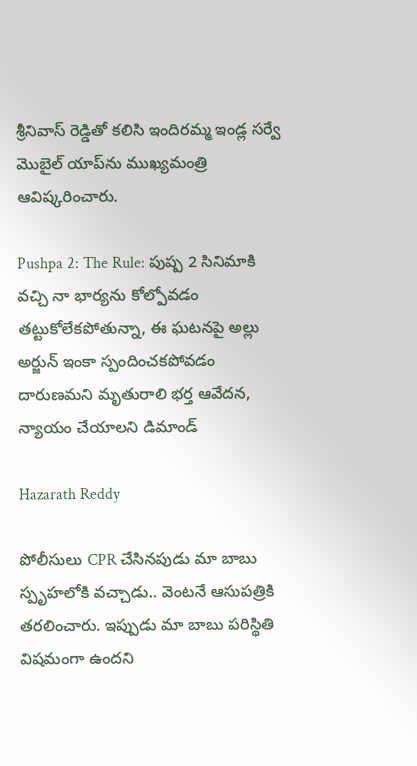శ్రీనివాస్‌ రెడ్డితో కలిసి ఇందిరమ్మ ఇండ్ల సర్వే మొబైల్ యాప్‌ను ముఖ్యమంత్రి ఆవిష్కరించారు.

Pushpa 2: The Rule: పుష్ప 2 సినిమాకి వచ్చి నా భార్యను కోల్పోవడం తట్టుకోలేకపోతున్నా, ఈ ఘటనపై అల్లు అర్జున్ ఇంకా స్పందించకపోవడం దారుణమని మృతురాలి భర్త ఆవేదన, న్యాయం చేయాలని డిమాండ్

Hazarath Reddy

పోలీసులు CPR చేసినపుడు మా బాబు స్పృహలోకి వచ్చాడు.. వెంటనే ఆసుపత్రికి తరలించారు. ఇప్పుడు మా బాబు పరిస్థితి విషమంగా ఉందని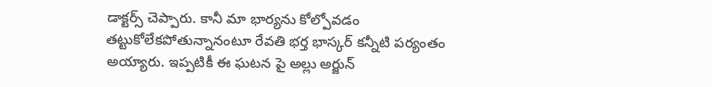డాక్టర్స్ చెప్పారు. కానీ మా భార్యను కోల్పోవడం తట్టుకోలేకపోతున్నానంటూ రేవతి భర్త భాస్కర్ కన్నీటి పర్యంతం అయ్యారు. ఇప్పటికీ ఈ ఘటన పై అల్లు అర్జున్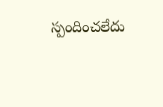స్పందించలేదు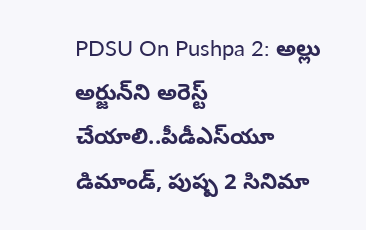PDSU On Pushpa 2: అల్లు అర్జున్‌ని అరెస్ట్ చేయాలి..పీడీఎస్‌యూ డిమాండ్, పుష్ప 2 సినిమా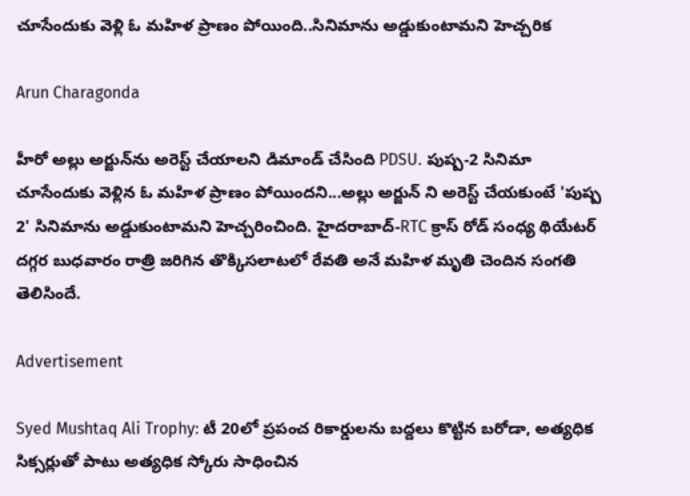చూసేందుకు వెళ్లి ఓ మహిళ ప్రాణం పోయింది..సినిమాను అడ్డుకుంటామని హెచ్చరిక

Arun Charagonda

హీరో అల్లు అర్జున్‌ను అరెస్ట్ చేయాలని డిమాండ్ చేసింది PDSU. పుష్ప-2 సినిమా చూసేందుకు వెళ్లిన ఓ మహిళ ప్రాణం పోయిందని...అల్లు అర్జున్ ని అరెస్ట్ చేయకుంటే 'పుష్ప 2' సినిమాను అడ్డుకుంటామని హెచ్చరించింది. హైదరాబాద్-RTC క్రాస్ రోడ్ సంధ్య థియేటర్ దగ్గర బుధవారం రాత్రి జరిగిన తొక్కిసలాటలో రేవతి అనే మహిళ మృతి చెందిన సంగతి తెలిసిందే.

Advertisement

Syed Mushtaq Ali Trophy: టీ 20లో ప్రపంచ రికార్డులను బద్దలు కొట్టిన బరోడా, అత్య‌ధిక సిక్స‌ర్లుతో పాటు అత్యధిక స్కోరు సాధించిన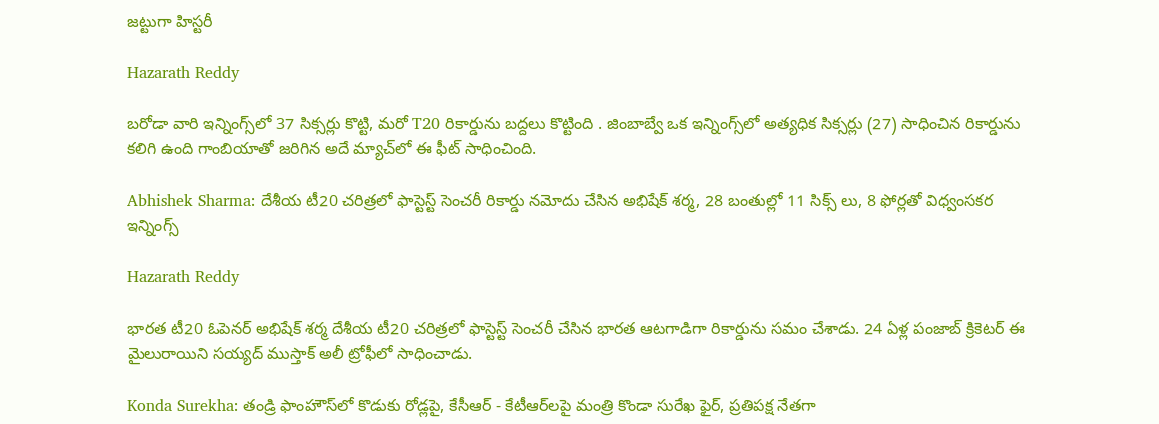జట్టుగా హిస్టరీ

Hazarath Reddy

బరోడా వారి ఇన్నింగ్స్‌లో 37 సిక్సర్లు కొట్టి, మరో T20 రికార్డును బద్దలు కొట్టింది . జింబాబ్వే ఒక ఇన్నింగ్స్‌లో అత్యధిక సిక్సర్లు (27) సాధించిన రికార్డును కలిగి ఉంది గాంబియాతో జరిగిన అదే మ్యాచ్‌లో ఈ ఫీట్ సాధించింది.

Abhishek Sharma: దేశీయ టీ20 చరిత్రలో ఫాస్టెస్ట్ సెంచరీ రికార్డు నమోదు చేసిన అభిషేక్ శర్మ, 28 బంతుల్లో 11 సిక్స్ లు, 8 ఫోర్లతో విధ్వంసకర ఇన్నింగ్స్

Hazarath Reddy

భారత టీ20 ఓపెనర్ అభిషేక్ శర్మ దేశీయ టీ20 చరిత్రలో ఫాస్టెస్ట్ సెంచరీ చేసిన భారత ఆటగాడిగా రికార్డును సమం చేశాడు. 24 ఏళ్ల పంజాబ్ క్రికెటర్ ఈ మైలురాయిని సయ్యద్ ముస్తాక్ అలీ ట్రోఫీలో సాధించాడు.

Konda Surekha: తండ్రి ఫాంహౌస్‌లో కొడుకు రోడ్లపై, కేసీఆర్ - కేటీఆర్‌లపై మంత్రి కొండా సురేఖ ఫైర్, ప్రతిపక్ష నేతగా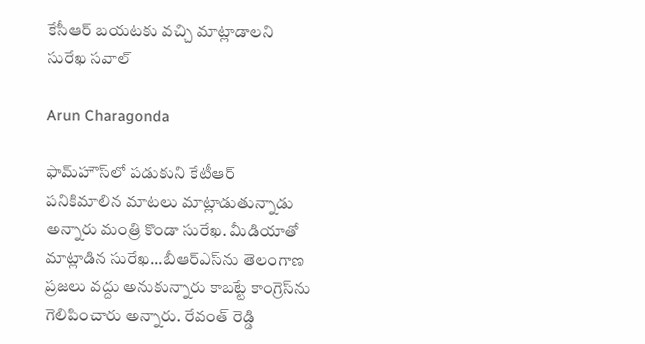కేసీఆర్ బయటకు వచ్చి మాట్లాడాలని సురేఖ సవాల్

Arun Charagonda

ఫామ్‌హౌస్‌లో పడుకుని కేటీఆర్ పనికిమాలిన మాటలు మాట్లాడుతున్నాడు అన్నారు మంత్రి కొండా సురేఖ. మీడియాతో మాట్లాడిన సురేఖ...బీఆర్‌ఎస్‌ను తెలంగాణ ప్రజలు వద్దు అనుకున్నారు కాబట్టే కాంగ్రెస్‌ను గెలిపించారు అన్నారు. రేవంత్ రెడ్డి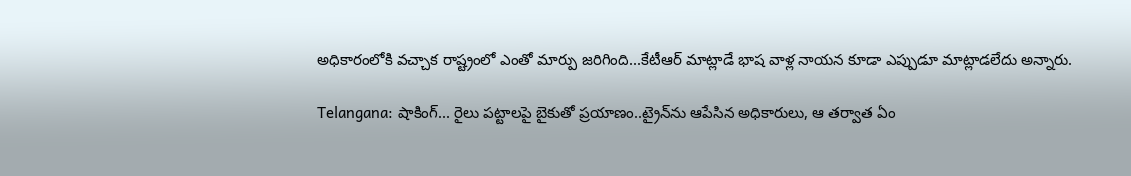అధికారంలోకి వచ్చాక రాష్ట్రంలో ఎంతో మార్పు జరిగింది...కేటీఆర్ మాట్లాడే భాష వాళ్ల నాయన కూడా ఎప్పుడూ మాట్లాడలేదు అన్నారు.

Telangana: షాకింగ్... రైలు పట్టాలపై బైకుతో ప్రయాణం..ట్రైన్‌ను ఆపేసిన అధికారులు, ఆ తర్వాత ఏం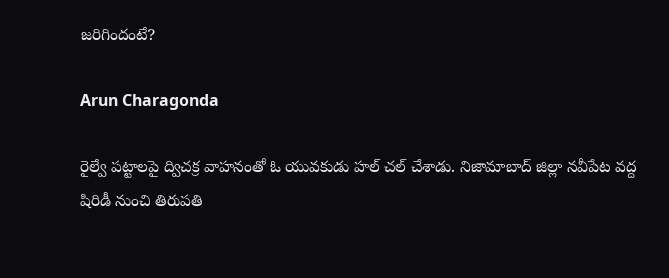జరిగిందంటే?

Arun Charagonda

రైల్వే పట్టాలపై ద్విచక్ర వాహనంతో ఓ యువకుడు హల్ చల్ చేశాడు. నిజామాబాద్ జిల్లా నవీపేట వద్ద షిరిడీ నుంచి తిరుపతి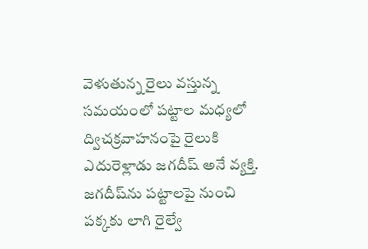వెళుతున్న రైలు వస్తున్న సమయంలో పట్టాల మధ్యలో ద్విచక్రవాహనంపై రైలుకి ఎదురెళ్లాడు జగదీష్ అనే వ్యక్తి. జగదీష్‌ను పట్టాలపై నుంచి పక్కకు లాగి రైల్వే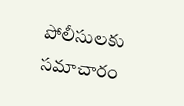పోలీసులకు సమాచారం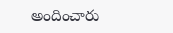అందించారు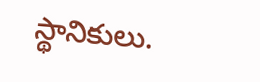స్థానికులు.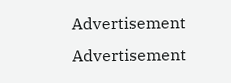Advertisement
Advertisement